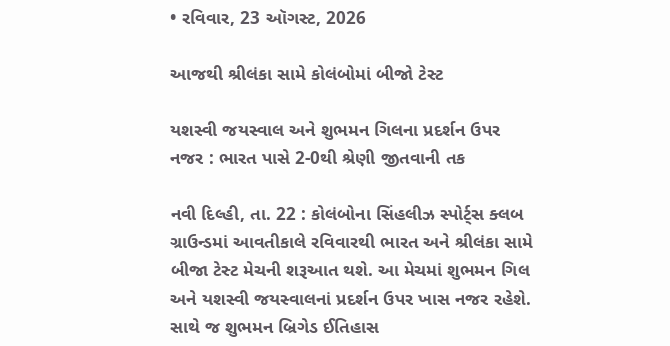• રવિવાર, 23 ઑગસ્ટ, 2026

આજથી શ્રીલંકા સામે કોલંબોમાં બીજો ટેસ્ટ

યશસ્વી જયસ્વાલ અને શુભમન ગિલના પ્રદર્શન ઉપર નજર : ભારત પાસે 2-0થી શ્રેણી જીતવાની તક

નવી દિલ્હી, તા. 22 : કોલંબોના સિંહલીઝ સ્પોર્ટ્સ ક્લબ ગ્રાઉન્ડમાં આવતીકાલે રવિવારથી ભારત અને શ્રીલંકા સામે બીજા ટેસ્ટ મેચની શરૂઆત થશે. આ મેચમાં શુભમન ગિલ અને યશસ્વી જયસ્વાલનાં પ્રદર્શન ઉપર ખાસ નજર રહેશે. સાથે જ શુભમન બ્રિગેડ ઈતિહાસ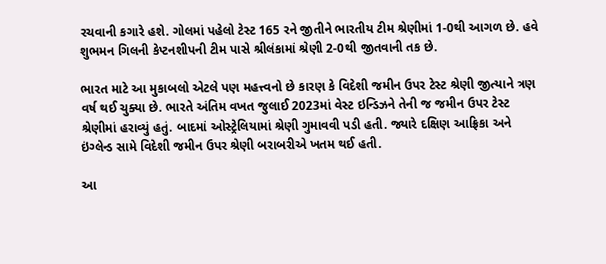રચવાની કગારે હશે. ગોલમાં પહેલો ટેસ્ટ 165 રને જીતીને ભારતીય ટીમ શ્રેણીમાં 1-0થી આગળ છે. હવે શુભમન ગિલની કેપ્ટનશીપની ટીમ પાસે શ્રીલંકામાં શ્રેણી 2-0થી જીતવાની તક છે.

ભારત માટે આ મુકાબલો એટલે પણ મહત્ત્વનો છે કારણ કે વિદેશી જમીન ઉપર ટેસ્ટ શ્રેણી જીત્યાને ત્રણ વર્ષ થઈ ચુક્યા છે. ભારતે અંતિમ વખત જુલાઈ 2023માં વેસ્ટ ઇન્ડિઝને તેની જ જમીન ઉપર ટેસ્ટ શ્રેણીમાં હરાવ્યું હતું. બાદમાં ઓસ્ટ્રેલિયામાં શ્રેણી ગુમાવવી પડી હતી. જ્યારે દક્ષિણ આફ્રિકા અને ઇંગ્લેન્ડ સામે વિદેશી જમીન ઉપર શ્રેણી બરાબરીએ ખતમ થઈ હતી.

આ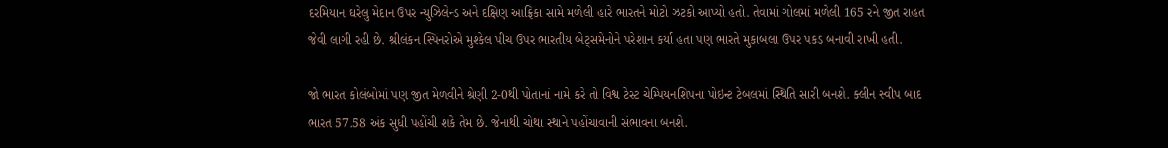દરમિયાન ઘરેલુ મેદાન ઉપર ન્યુઝિલેન્ડ અને દક્ષિણ આફ્રિકા સામે મળેલી હારે ભારતને મોટો ઝટકો આપ્યો હતો. તેવામાં ગોલમાં મળેલી 165 રને જીત રાહત જેવી લાગી રહી છે. શ્રીલંકન સ્પિનરોએ મુશ્કેલ પીચ ઉપર ભારતીય બેટ્સમેનોને પરેશાન કર્યા હતા પણ ભારતે મુકાબલા ઉપર પકડ બનાવી રાખી હતી.

જો ભારત કોલંબોમાં પણ જીત મેળવીને શ્રેણી 2-0થી પોતાનાં નામે કરે તો વિશ્વ ટેસ્ટ ચેમ્પિયનશિપના પોઇન્ટ ટેબલમાં સ્થિતિ સારી બનશે. ક્લીન સ્વીપ બાદ ભારત 57.58 અંક સુધી પહોંચી શકે તેમ છે. જેનાથી ચોથા સ્થાને પહોંચાવાની સંભાવના બનશે.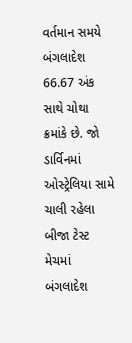વર્તમાન સમયે બંગલાદેશ 66.67 અંક સાથે ચોથા ક્રમાંકે છે. જો ડાર્વિનમાં ઓસ્ટ્રેલિયા સામે ચાલી રહેલા બીજા ટેસ્ટ મેચમાં બંગલાદેશ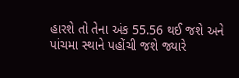હારશે તો તેના અંક 55.56 થઈ જશે અને પાંચમા સ્થાને પહોંચી જશે જ્યારે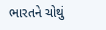ભારતને ચોથું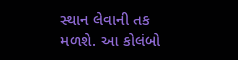સ્થાન લેવાની તક મળશે. આ કોલંબો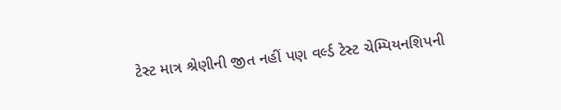ટેસ્ટ માત્ર શ્રેણીની જીત નહીં પણ વર્લ્ડ ટેસ્ટ ચેમ્પિયનશિપની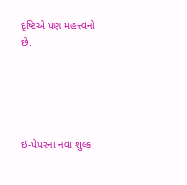દૃષ્ટિએ પણ મહત્ત્વનો છે.





ઇ-પેપરના નવા શુલ્ક